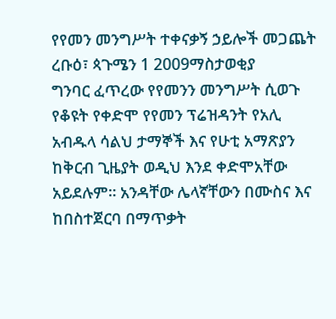የየመን መንግሥት ተቀናቃኝ ኃይሎች መጋጨት
ረቡዕ፣ ጳጉሜን 1 2009ማስታወቂያ
ግንባር ፈጥረው የየመንን መንግሥት ሲወጉ የቆዩት የቀድሞ የየመን ፕሬዝዳንት የአሊ አብዱላ ሳልህ ታማኞች እና የሁቲ አማጽያን ከቅርብ ጊዜያት ወዲህ እንደ ቀድሞአቸው አይደሉም። አንዳቸው ሌላኛቸውን በሙስና እና ከበስተጀርባ በማጥቃት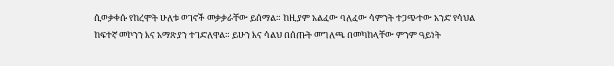ሲወቃቀሱ የከረሞት ሁለቱ ወገኖች መቃቃራቸው ይሰማል። ከዚያም አልፈው ባለፈው ሳምንት ተጋጭተው አንድ የሳህል ከፍተኛ መኮንን እና አማጽያን ተገድለዋል። ይሁን እና ሳልህ በሰጡት መግለጫ በመካከላቸው ምንም ዓይነት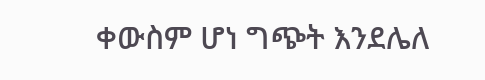ቀውስም ሆነ ግጭት እንደሌለ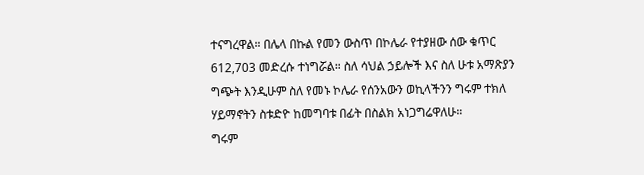ተናግረዋል። በሌላ በኩል የመን ውስጥ በኮሌራ የተያዘው ሰው ቁጥር 612,703 መድረሱ ተነግሯል። ስለ ሳህል ኃይሎች እና ስለ ሁቱ አማጽያን ግጭት እንዲሁም ስለ የመኑ ኮሌራ የሰንአውን ወኪላችንን ግሩም ተክለ ሃይማኖትን ስቱድዮ ከመግባቱ በፊት በስልክ አነጋግሬዋለሁ።
ግሩም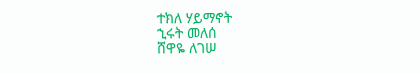ተክለ ሃይማኖት
ኂሩት መለሰ
ሸዋዬ ለገሠ